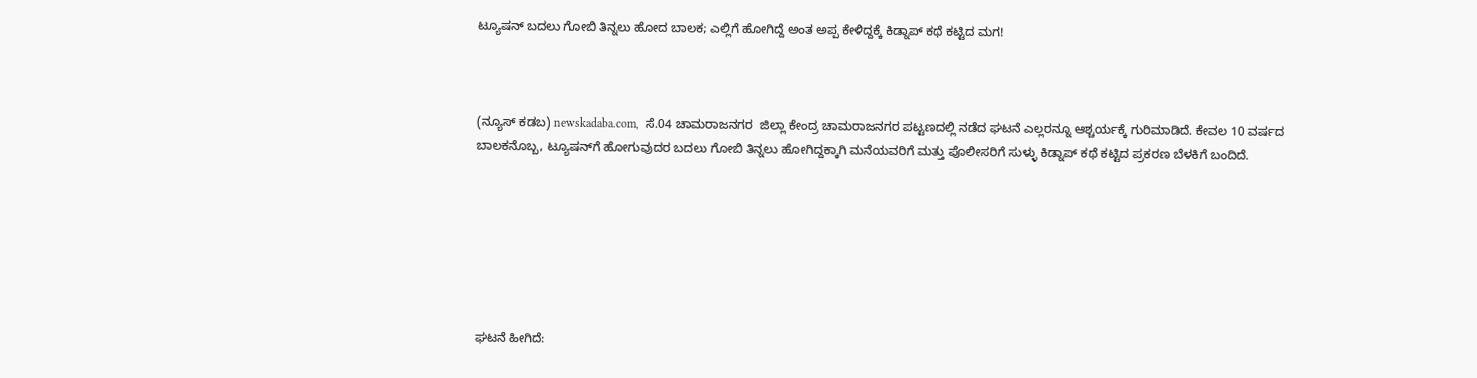ಟ್ಯೂಷನ್‌ ಬದಲು ಗೋಬಿ ತಿನ್ನಲು ಹೋದ ಬಾಲಕ; ಎಲ್ಲಿಗೆ ಹೋಗಿದ್ದೆ ಅಂತ ಅಪ್ಪ ಕೇಳಿದ್ದಕ್ಕೆ ಕಿಡ್ನಾಪ್ ಕಥೆ ಕಟ್ಟಿದ ಮಗ!



(ನ್ಯೂಸ್‌ ಕಡಬ) newskadaba.com,  ಸೆ.04 ಚಾಮರಾಜನಗರ  ಜಿಲ್ಲಾ ಕೇಂದ್ರ ಚಾಮರಾಜನಗರ ಪಟ್ಟಣದಲ್ಲಿ ನಡೆದ ಘಟನೆ ಎಲ್ಲರನ್ನೂ ಆಶ್ಚರ್ಯಕ್ಕೆ ಗುರಿಮಾಡಿದೆ. ಕೇವಲ 10 ವರ್ಷದ ಬಾಲಕನೊಬ್ಬ, ಟ್ಯೂಷನ್‌ಗೆ ಹೋಗುವುದರ ಬದಲು ಗೋಬಿ ತಿನ್ನಲು ಹೋಗಿದ್ದಕ್ಕಾಗಿ ಮನೆಯವರಿಗೆ ಮತ್ತು ಪೊಲೀಸರಿಗೆ ಸುಳ್ಳು ಕಿಡ್ನಾಪ್ ಕಥೆ ಕಟ್ಟಿದ ಪ್ರಕರಣ ಬೆಳಕಿಗೆ ಬಂದಿದೆ.







ಘಟನೆ ಹೀಗಿದೆ: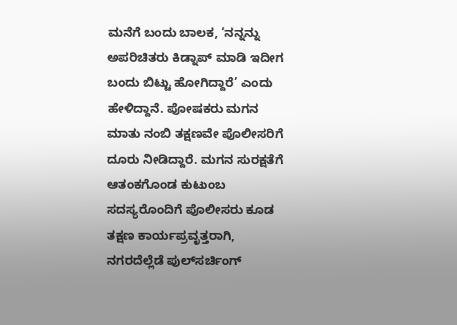ಮನೆಗೆ ಬಂದು ಬಾಲಕ, ‘ನನ್ನನ್ನು ಅಪರಿಚಿತರು ಕಿಡ್ನಾಪ್ ಮಾಡಿ ಇದೀಗ ಬಂದು ಬಿಟ್ಟು ಹೋಗಿದ್ದಾರೆ’ ಎಂದು ಹೇಳಿದ್ದಾನೆ. ಪೋಷಕರು ಮಗನ ಮಾತು ನಂಬಿ ತಕ್ಷಣವೇ ಪೊಲೀಸರಿಗೆ ದೂರು ನೀಡಿದ್ದಾರೆ. ಮಗನ ಸುರಕ್ಷತೆಗೆ ಆತಂಕಗೊಂಡ ಕುಟುಂಬ ಸದಸ್ಯರೊಂದಿಗೆ ಪೊಲೀಸರು ಕೂಡ ತಕ್ಷಣ ಕಾರ್ಯಪ್ರವೃತ್ತರಾಗಿ, ನಗರದೆಲ್ಲೆಡೆ ಪುಲ್‌ಸರ್ಚಿಂಗ್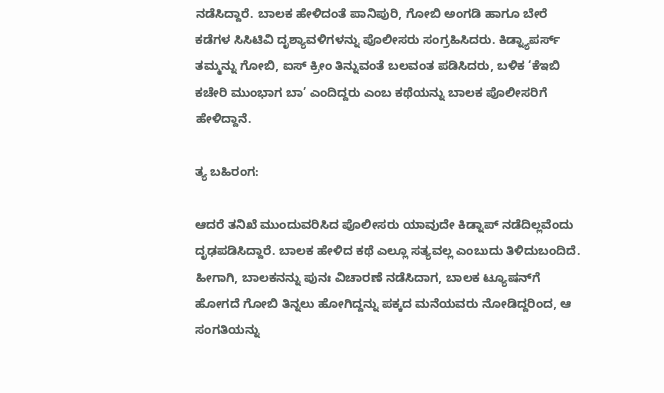ನಡೆಸಿದ್ದಾರೆ. ಬಾಲಕ ಹೇಳಿದಂತೆ ಪಾನಿಪುರಿ, ಗೋಬಿ ಅಂಗಡಿ ಹಾಗೂ ಬೇರೆ ಕಡೆಗಳ ಸಿಸಿಟಿವಿ ದೃಶ್ಯಾವಳಿಗಳನ್ನು ಪೊಲೀಸರು ಸಂಗ್ರಹಿಸಿದರು. ಕಿಡ್ನ್ಯಾಪರ್ಸ್ ತಮ್ಮನ್ನು ಗೋಬಿ, ಐಸ್ ಕ್ರೀಂ ತಿನ್ನುವಂತೆ ಬಲವಂತ ಪಡಿಸಿದರು, ಬಳಿಕ ‘ಕೆಇಬಿ ಕಚೇರಿ ಮುಂಭಾಗ ಬಾ’ ಎಂದಿದ್ದರು ಎಂಬ ಕಥೆಯನ್ನು ಬಾಲಕ ಪೊಲೀಸರಿಗೆ ಹೇಳಿದ್ದಾನೆ.

ತ್ಯ ಬಹಿರಂಗ:

ಆದರೆ ತನಿಖೆ ಮುಂದುವರಿಸಿದ ಪೊಲೀಸರು ಯಾವುದೇ ಕಿಡ್ನಾಪ್ ನಡೆದಿಲ್ಲವೆಂದು ದೃಢಪಡಿಸಿದ್ದಾರೆ. ಬಾಲಕ ಹೇಳಿದ ಕಥೆ ಎಲ್ಲೂ ಸತ್ಯವಲ್ಲ ಎಂಬುದು ತಿಳಿದುಬಂದಿದೆ. ಹೀಗಾಗಿ, ಬಾಲಕನನ್ನು ಪುನಃ ವಿಚಾರಣೆ ನಡೆಸಿದಾಗ, ಬಾಲಕ ಟ್ಯೂಷನ್‌ಗೆ ಹೋಗದೆ ಗೋಬಿ ತಿನ್ನಲು ಹೋಗಿದ್ದನ್ನು ಪಕ್ಕದ ಮನೆಯವರು ನೋಡಿದ್ದರಿಂದ, ಆ ಸಂಗತಿಯನ್ನು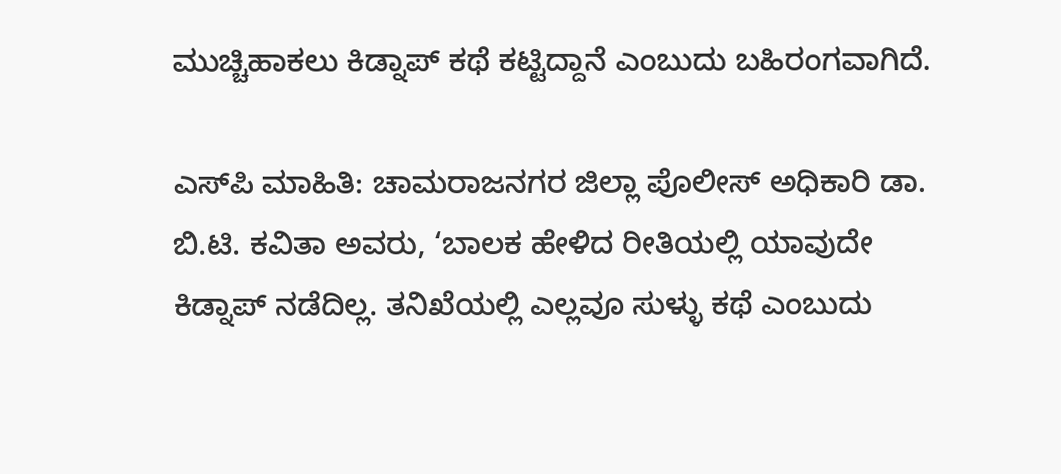ಮುಚ್ಚಿಹಾಕಲು ಕಿಡ್ನಾಪ್ ಕಥೆ ಕಟ್ಟಿದ್ದಾನೆ ಎಂಬುದು ಬಹಿರಂಗವಾಗಿದೆ.

ಎಸ್‌ಪಿ ಮಾಹಿತಿ: ಚಾಮರಾಜನಗರ ಜಿಲ್ಲಾ ಪೊಲೀಸ್ ಅಧಿಕಾರಿ ಡಾ. ಬಿ.ಟಿ. ಕವಿತಾ ಅವರು, ‘ಬಾಲಕ ಹೇಳಿದ ರೀತಿಯಲ್ಲಿ ಯಾವುದೇ ಕಿಡ್ನಾಪ್ ನಡೆದಿಲ್ಲ. ತನಿಖೆಯಲ್ಲಿ ಎಲ್ಲವೂ ಸುಳ್ಳು ಕಥೆ ಎಂಬುದು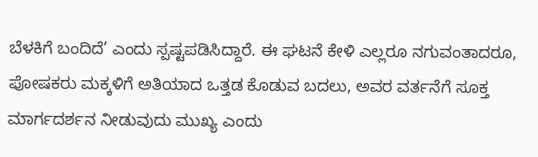ಬೆಳಕಿಗೆ ಬಂದಿದೆ’ ಎಂದು ಸ್ಪಷ್ಟಪಡಿಸಿದ್ದಾರೆ. ಈ ಘಟನೆ ಕೇಳಿ ಎಲ್ಲರೂ ನಗುವಂತಾದರೂ, ಪೋಷಕರು ಮಕ್ಕಳಿಗೆ ಅತಿಯಾದ ಒತ್ತಡ ಕೊಡುವ ಬದಲು, ಅವರ ವರ್ತನೆಗೆ ಸೂಕ್ತ ಮಾರ್ಗದರ್ಶನ ನೀಡುವುದು ಮುಖ್ಯ ಎಂದು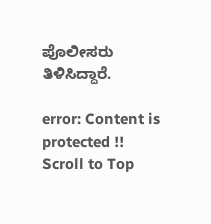ಪೊಲೀಸರು ತಿಳಿಸಿದ್ದಾರೆ.

error: Content is protected !!
Scroll to Top